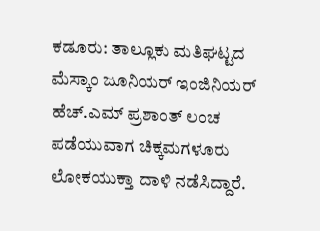ಕಡೂರು: ತಾಲ್ಲೂಕು ಮತಿಘಟ್ಟದ ಮೆಸ್ಕಾಂ ಜೂನಿಯರ್ ಇಂಜಿನಿಯರ್ ಹೆಚ್.ಎಮ್ ಪ್ರಶಾಂತ್ ಲಂಚ ಪಡೆಯುವಾಗ ಚಿಕ್ಕಮಗಳೂರು ಲೋಕಯುಕ್ತಾ ದಾಳಿ ನಡೆಸಿದ್ದಾರೆ.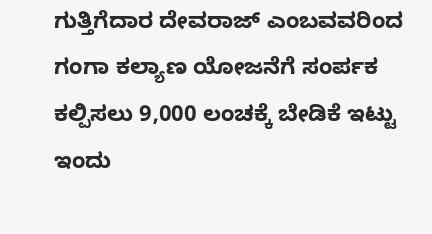ಗುತ್ತಿಗೆದಾರ ದೇವರಾಜ್ ಎಂಬವವರಿಂದ ಗಂಗಾ ಕಲ್ಯಾಣ ಯೋಜನೆಗೆ ಸಂರ್ಪಕ ಕಲ್ಪಿಸಲು 9,000 ಲಂಚಕ್ಕೆ ಬೇಡಿಕೆ ಇಟ್ಟು ಇಂದು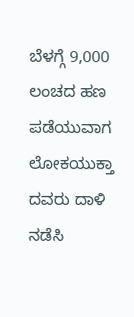ಬೆಳಗ್ಗೆ 9,000 ಲಂಚದ ಹಣ ಪಡೆಯುವಾಗ ಲೋಕಯುಕ್ತಾ ದವರು ದಾಳಿ ನಡೆಸಿ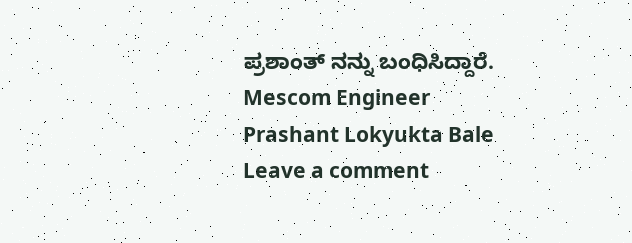ಪ್ರಶಾಂತ್ ನನ್ನು ಬಂಧಿಸಿದ್ದಾರೆ.
Mescom Engineer Prashant Lokyukta Bale
Leave a comment